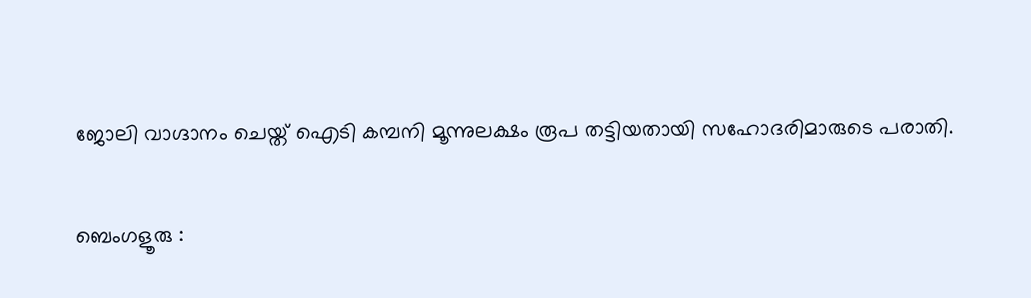ജോലി വാഗ്ദാനം ചെയ്ത് ഐടി കമ്പനി മൂന്നുലക്ഷം രൂപ തട്ടിയതായി സഹോദരിമാരുടെ പരാതി.

ബെംഗളൂരു :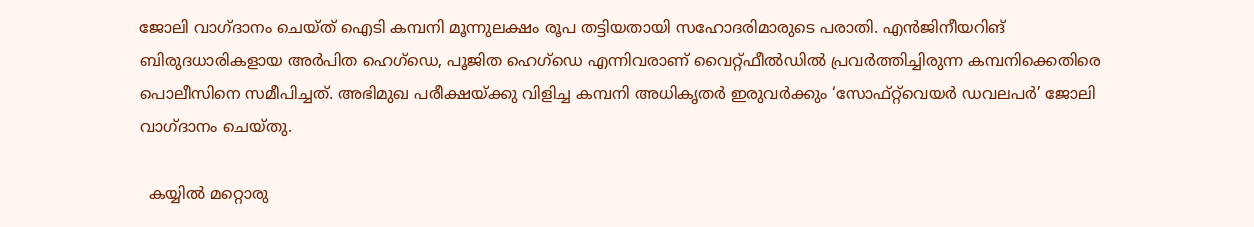ജോലി വാഗ്ദാനം ചെയ്ത് ഐടി കമ്പനി മൂന്നുലക്ഷം രൂപ തട്ടിയതായി സഹോദരിമാരുടെ പരാതി. എൻജിനീയറിങ് ബിരുദധാരികളായ അർപിത ഹെഗ്ഡെ, പൂജിത ഹെഗ്ഡെ എന്നിവരാണ് വൈറ്റ്ഫീൽഡിൽ പ്രവർത്തിച്ചിരുന്ന കമ്പനിക്കെതിരെ പൊലീസിനെ സമീപിച്ചത്. അഭിമുഖ പരീക്ഷയ്ക്കു വിളിച്ച കമ്പനി അധികൃതർ ഇരുവർക്കും ‘സോഫ്റ്റ്‌വെയർ ഡവലപർ’ ജോലി വാഗ്ദാനം ചെയ്തു.

  കയ്യിൽ മറ്റൊരു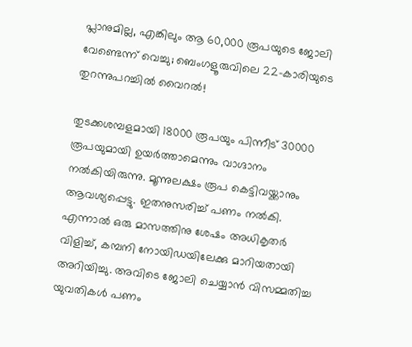പ്ലാനുമില്ല, എങ്കിലും ആ 60,000 രൂപയുടെ ജോലി വേണ്ടെന്ന് വെച്ചു; ബെംഗളൂരുവിലെ 22-കാരിയുടെ തുറന്നുപറച്ചിൽ വൈറൽ!

തുടക്കശമ്പളമായി 18000 രൂപയും പിന്നീട് 30000 രൂപയുമായി ഉയർത്താമെന്നും വാഗ്ദാനം നൽകിയിരുന്നു. മൂന്നുലക്ഷം രൂപ കെട്ടിവയ്ക്കാനും ആവശ്യപ്പെട്ടു. ഇതനുസരിച്ച് പണം നൽകി. എന്നാൽ ഒരു മാസത്തിനു ശേഷം അധികൃതർ വിളിച്ച്, കമ്പനി നോയിഡയിലേക്കു മാറിയതായി അറിയിച്ചു. അവിടെ ജോലി ചെയ്യാൻ വിസമ്മതിച്ച യുവതികൾ പണം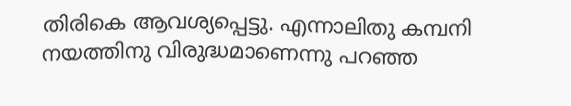തിരികെ ആവശ്യപ്പെട്ടു. എന്നാലിതു കമ്പനി നയത്തിനു വിരുദ്ധമാണെന്നു പറഞ്ഞ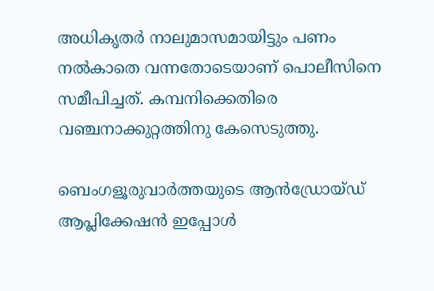അധികൃതർ നാലുമാസമായിട്ടും പണം നൽകാതെ വന്നതോടെയാണ് പൊലീസിനെ സമീപിച്ചത്. കമ്പനിക്കെതിരെ വഞ്ചനാക്കുറ്റത്തിനു കേസെടുത്തു.

ബെംഗളൂരുവാർത്തയുടെ ആൻഡ്രോയ്ഡ് ആപ്ലിക്കേഷൻ ഇപ്പോൾ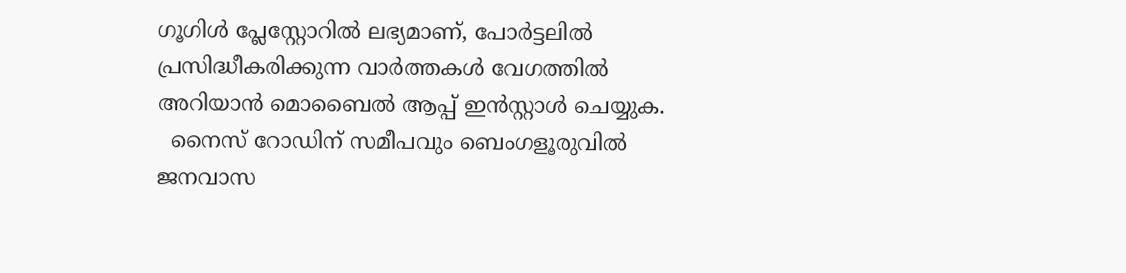ഗൂഗിൾ പ്ലേസ്റ്റോറിൽ ലഭ്യമാണ്, പോർട്ടലിൽ പ്രസിദ്ധീകരിക്കുന്ന വാർത്തകൾ വേഗത്തിൽ അറിയാൻ മൊബൈൽ ആപ്പ് ഇൻസ്റ്റാൾ ചെയ്യുക.
  നൈസ് റോഡിന് സമീപവും ബെംഗളൂരുവിൽ ജനവാസ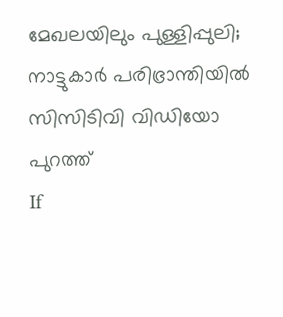മേഖലയിലും പുള്ളിപ്പുലി; നാട്ടുകാർ പരിഭ്രാന്തിയിൽ സിസിടിവി വിഡിയോ പുറത്ത്
If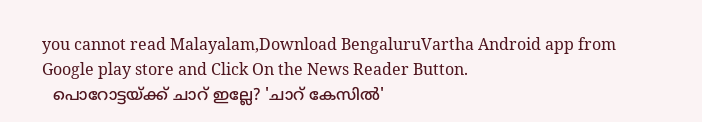you cannot read Malayalam,Download BengaluruVartha Android app from Google play store and Click On the News Reader Button.
  പൊറോട്ടയ്ക്ക് ചാറ് ഇല്ലേ? 'ചാറ് കേസിൽ'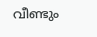വീണ്ടും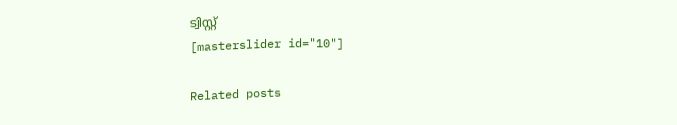ട്വിസ്റ്റ്
[masterslider id="10"]

Related posts